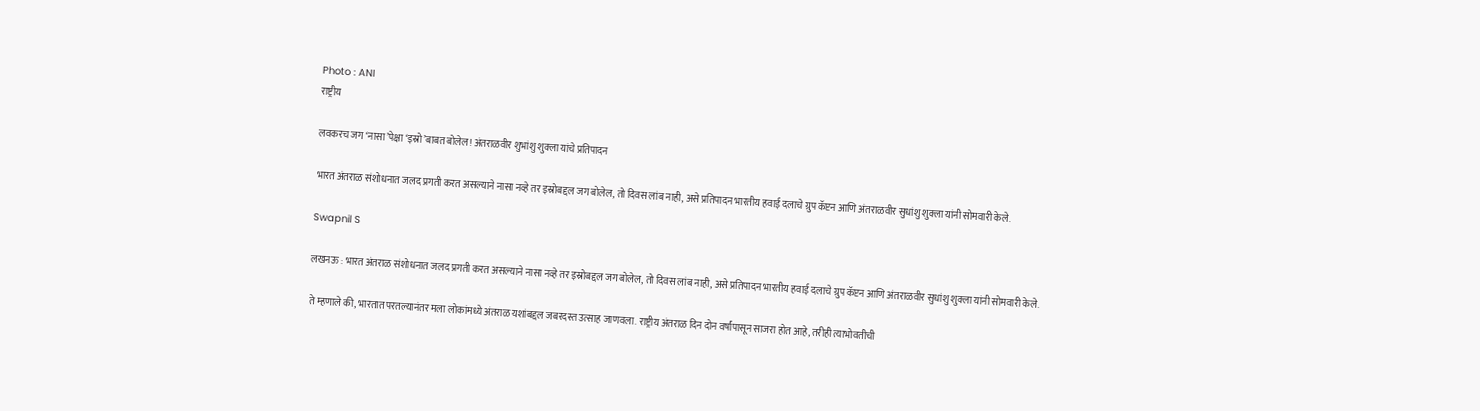Photo : ANI
राष्ट्रीय

लवकरच जग ‘नासा’पेक्षा ‘इस्रो’बाबत बोलेल! अंतराळवीर शुभांशु शुक्ला यांचे प्रतिपादन

भारत अंतराळ संशोधनात जलद प्रगती करत असल्याने नासा नव्हे तर इस्रोबद्दल जग बोलेल, तो दिवस लांब नाही, असे प्रतिपादन भारतीय हवाई दलाचे ग्रुप कॅप्टन आणि अंतराळवीर सुधांशु शुक्ला यांनी सोमवारी केले.

Swapnil S

लखनऊ : भारत अंतराळ संशोधनात जलद प्रगती करत असल्याने नासा नव्हे तर इस्रोबद्दल जग बोलेल, तो दिवस लांब नाही, असे प्रतिपादन भारतीय हवाई दलाचे ग्रुप कॅप्टन आणि अंतराळवीर सुधांशु शुक्ला यांनी सोमवारी केले.

ते म्हणाले की, भारतात परतल्यानंतर मला लोकांमध्ये अंतराळ यशांबद्दल जबरदस्त उत्साह जाणवला. राष्ट्रीय अंतराळ दिन दोन वर्षांपासून साजरा होत आहे, तरीही त्याभोवतीची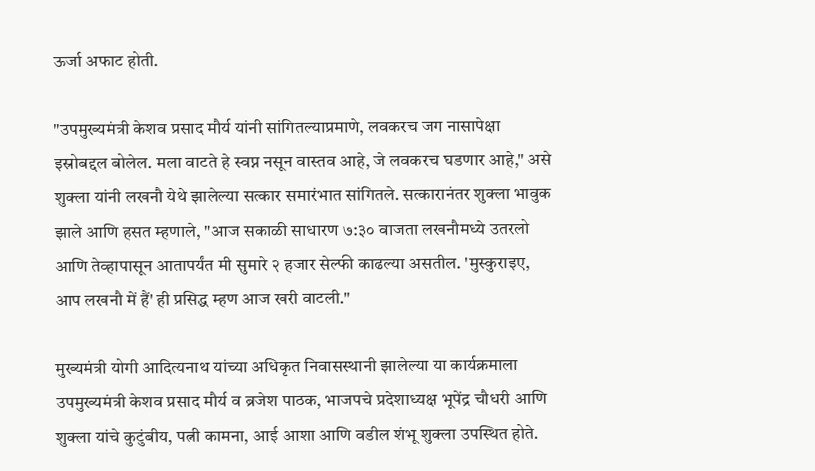ऊर्जा अफाट होती.

"उपमुख्यमंत्री केशव प्रसाद मौर्य यांनी सांगितल्याप्रमाणे, लवकरच जग नासापेक्षा इस्रोबद्दल बोलेल. मला वाटते हे स्वप्न नसून वास्तव आहे, जे लवकरच घडणार आहे," असे शुक्ला यांनी लखनौ येथे झालेल्या सत्कार समारंभात सांगितले. सत्कारानंतर शुक्ला भावुक झाले आणि हसत म्हणाले, "आज सकाळी साधारण ७:३० वाजता लखनौमध्ये उतरलो आणि तेव्हापासून आतापर्यंत मी सुमारे २ हजार सेल्फी काढल्या असतील. 'मुस्कुराइए, आप लखनौ में हैं' ही प्रसिद्ध म्हण आज खरी वाटली."

मुख्यमंत्री योगी आदित्यनाथ यांच्या अधिकृत निवासस्थानी झालेल्या या कार्यक्रमाला उपमुख्यमंत्री केशव प्रसाद मौर्य व ब्रजेश पाठक, भाजपचे प्रदेशाध्यक्ष भूपेंद्र चौधरी आणि शुक्ला यांचे कुटुंबीय, पत्नी कामना, आई आशा आणि वडील शंभू शुक्ला उपस्थित होते.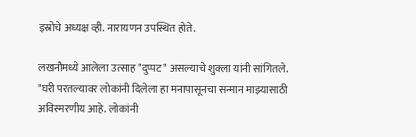इस्रोचे अध्यक्ष व्ही. नारायणन उपस्थित होते.

लखनौमध्ये आलेला उत्साह "दुप्पट" असल्याचे शुक्ला यांनी सांगितले. "घरी परतल्यावर लोकांनी दिलेला हा मनापासूनचा सन्मान माझ्यासाठी अविस्मरणीय आहे. लोकांनी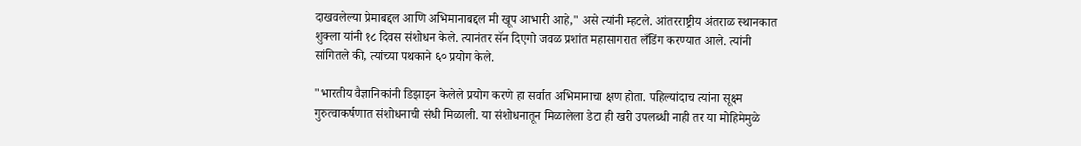दाखवलेल्या प्रेमाबद्दल आणि अभिमानाबद्दल मी खूप आभारी आहे," असे त्यांनी म्हटले. आंतरराष्ट्रीय अंतराळ स्थानकात शुक्ला यांनी १८ दिवस संशोधन केले. त्यानंतर सॅन दिएगो जवळ प्रशांत महासागरात लँडिंग करण्यात आले. त्यांनी सांगितले की, त्यांच्या पथकाने ६० प्रयोग केले.

"भारतीय वैज्ञानिकांनी डिझाइन केलेले प्रयोग करणे हा सर्वात अभिमानाचा क्षण होता. पहिल्यांदाच त्यांना सूक्ष्म गुरुत्वाकर्षणात संशोधनाची संधी मिळाली. या संशोधनातून मिळालेला डेटा ही खरी उपलब्धी नाही तर या मोहिमेमुळे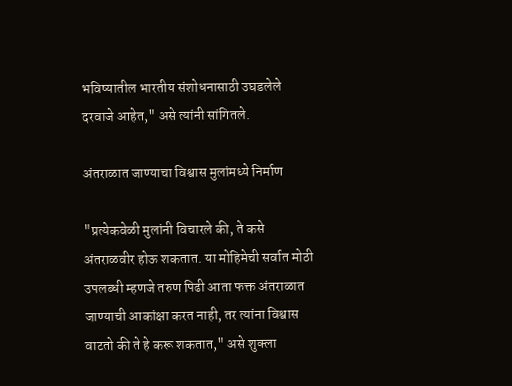भविष्यातील भारतीय संशोधनासाठी उघडलेले दरवाजे आहेत," असे त्यांनी सांगितले.

अंतराळात जाण्याचा विश्वास मुलांमध्ये निर्माण

"प्रत्येकवेळी मुलांनी विचारले की, ते कसे अंतराळवीर होऊ शकतात. या मोहिमेची सर्वात मोठी उपलब्धी म्हणजे तरुण पिढी आता फक्त अंतराळात जाण्याची आकांक्षा करत नाही, तर त्यांना विश्वास वाटतो की ते हे करू शकतात," असे शुक्ला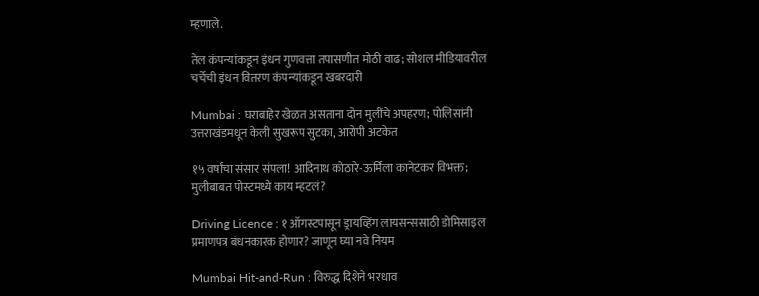म्हणाले.

तेल कंपन्यांकडून इंधन गुणवत्ता तपासणीत मोठी वाढ; सोशल मीडियावरील चर्चेची इंधन वितरण कंपन्यांकडून खबरदारी

Mumbai : घराबाहेर खेळत असताना दोन मुलींचे अपहरण; पोलिसांनी उत्तराखंडमधून केली सुखरूप सुटका, आरोपी अटकेत

१५ वर्षांचा संसार संपला! आदिनाथ कोठारे-ऊर्मिला कानेटकर विभक्त; मुलीबाबत पोस्टमध्ये काय म्हटलं?

Driving Licence : १ ऑगस्टपासून ड्रायव्हिंग लायसन्ससाठी डोमिसाइल प्रमाणपत्र बंधनकारक होणार? जाणून घ्या नवे नियम

Mumbai Hit-and-Run : विरुद्ध दिशेने भरधाव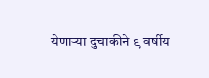येणाऱ्या दुचाकीने ९ वर्षीय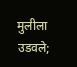मुलीला उडवले;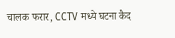चालक फरार, CCTV मध्ये घटना कैद